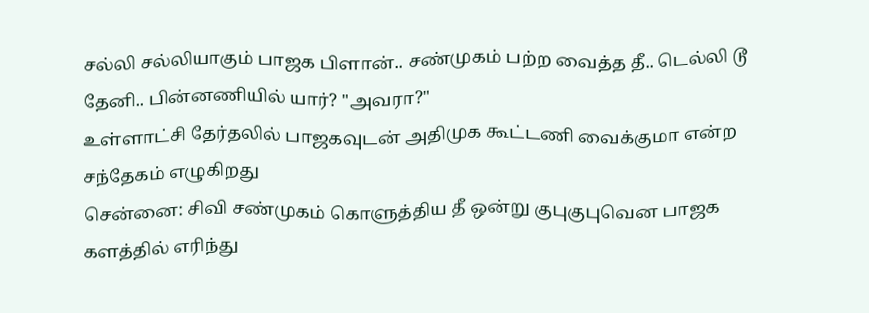சல்லி சல்லியாகும் பாஜக பிளான்.. சண்முகம் பற்ற வைத்த தீ.. டெல்லி டூ தேனி.. பின்னணியில் யார்? "அவரா?"
உள்ளாட்சி தேர்தலில் பாஜகவுடன் அதிமுக கூட்டணி வைக்குமா என்ற சந்தேகம் எழுகிறது
சென்னை: சிவி சண்முகம் கொளுத்திய தீ ஒன்று குபுகுபுவென பாஜக களத்தில் எரிந்து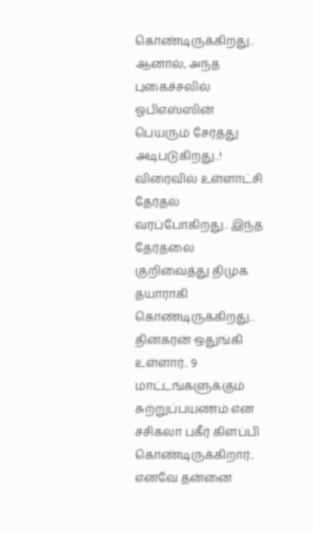கொண்டிருக்கிறது.. ஆனால், அந்த புகைச்சலில் ஓபிஎஸ்ஸின் பெயரும் சேர்த்து அடிபடுகிறது..!
விரைவில் உள்ளாட்சி தேர்தல் வரப்போகிறது.. இந்த தேர்தலை குறிவைத்து திமுக தயாராகி கொண்டிருக்கிறது.. தினகரன் ஒதுங்கி உள்ளார்.. 9 மாட்டங்களுக்கும் சுற்றுப்பயணம் என சசிகலா பகீர் கிளப்பி கொண்டிருக்கிறார்..
எனவே தன்னை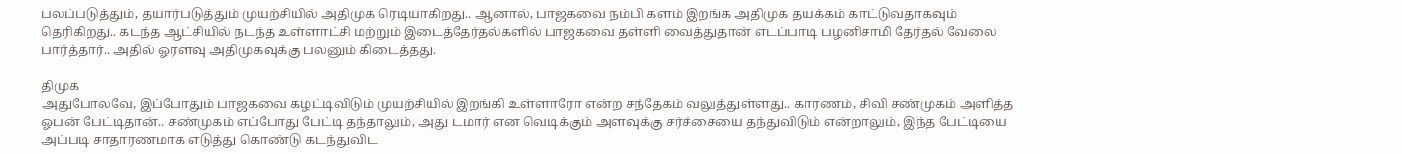பலப்படுத்தும், தயார்படுத்தும் முயற்சியில் அதிமுக ரெடியாகிறது.. ஆனால், பாஜகவை நம்பி களம் இறங்க அதிமுக தயக்கம் காட்டுவதாகவும் தெரிகிறது.. கடந்த ஆட்சியில் நடந்த உள்ளாட்சி மற்றும் இடைத்தேர்தல்களில் பாஜகவை தள்ளி வைத்துதான் எடப்பாடி பழனிசாமி தேர்தல் வேலை பார்த்தார்.. அதில் ஓரளவு அதிமுகவுக்கு பலனும் கிடைத்தது.

திமுக
அதுபோலவே, இப்போதும் பாஜகவை கழட்டிவிடும் முயற்சியில் இறங்கி உள்ளாரோ என்ற சந்தேகம் வலுத்துள்ளது.. காரணம், சிவி சண்முகம் அளித்த ஓபன் பேட்டிதான்.. சண்முகம் எப்போது பேட்டி தந்தாலும், அது டமார் என வெடிக்கும் அளவுக்கு சர்ச்சையை தந்துவிடும் என்றாலும், இந்த பேட்டியை அப்படி சாதாரணமாக எடுத்து கொண்டு கடந்துவிட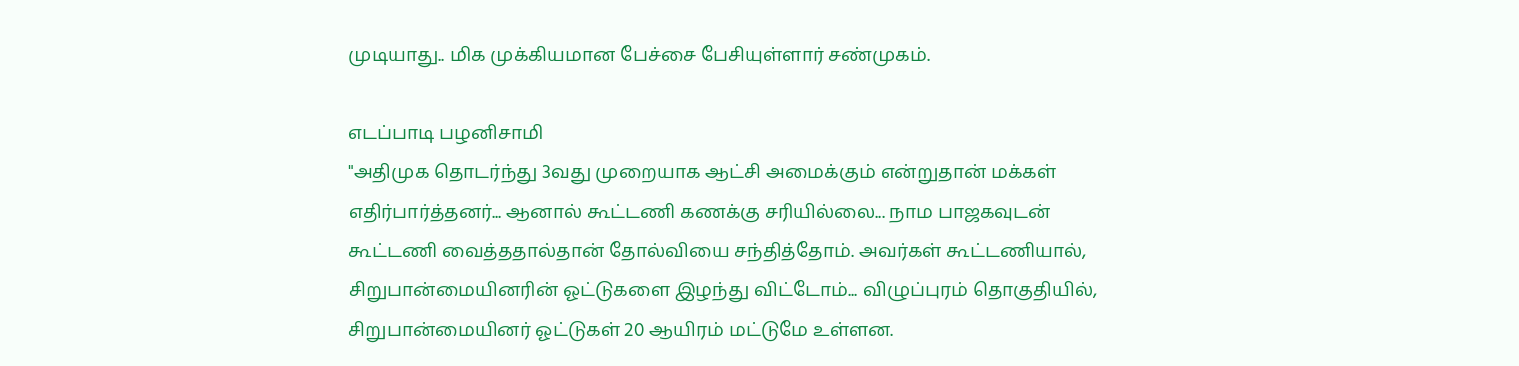முடியாது.. மிக முக்கியமான பேச்சை பேசியுள்ளார் சண்முகம்.

எடப்பாடி பழனிசாமி
"அதிமுக தொடர்ந்து 3வது முறையாக ஆட்சி அமைக்கும் என்றுதான் மக்கள் எதிர்பார்த்தனர்... ஆனால் கூட்டணி கணக்கு சரியில்லை... நாம பாஜகவுடன் கூட்டணி வைத்ததால்தான் தோல்வியை சந்தித்தோம். அவர்கள் கூட்டணியால், சிறுபான்மையினரின் ஓட்டுகளை இழந்து விட்டோம்... விழுப்புரம் தொகுதியில், சிறுபான்மையினர் ஓட்டுகள் 20 ஆயிரம் மட்டுமே உள்ளன.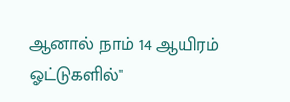ஆனால் நாம் 14 ஆயிரம் ஓட்டுகளில்"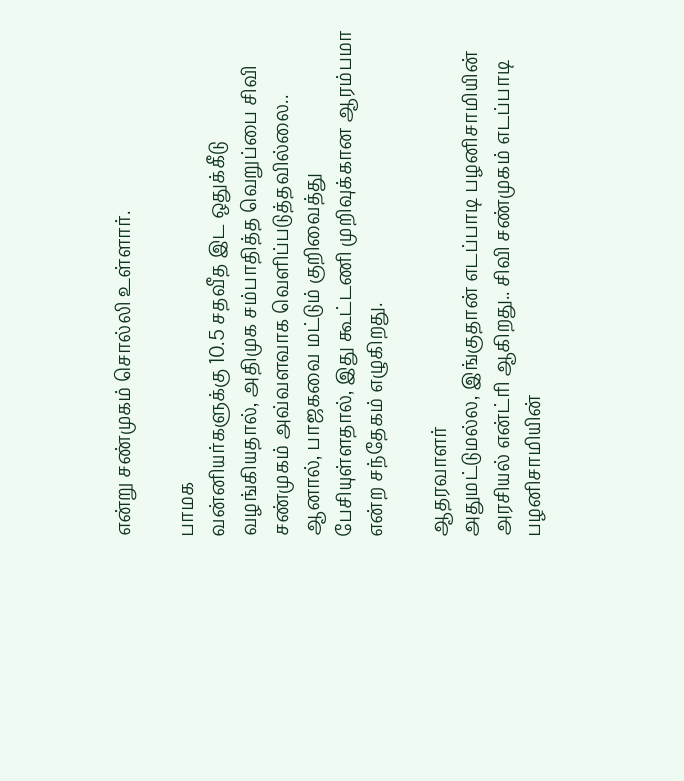என்று சண்முகம் சொல்லி உள்ளார்.

பாமக
வன்னியர்களுக்கு 10.5 சதவீத இட ஒதுக்கீடு வழங்கியதால், அதிமுக சம்பாதித்த வெறுப்பை சிவி சண்முகம் அவ்வளவாக வெளிப்படுத்தவில்லை.. ஆனால், பாஜகவை மட்டும் குறிவைத்து பேசியுள்ளதால், இது கூட்டணி முறிவுக்கான ஆரம்பமா என்ற சந்தேகம் எழுகிறது.

ஆதரவாளர்
அதுமட்டுமல்ல, இங்குதான் எடப்பாடி பழனிசாமியின் அரசியல் என்ட்ரி ஆகிறது.. சிவி சண்முகம் எடப்பாடி பழனிசாமியின்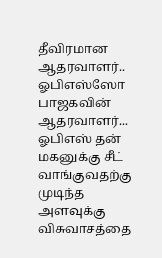தீவிரமான ஆதரவாளர்.. ஓபிஎஸ்ஸோ பாஜகவின் ஆதரவாளர்... ஓபிஎஸ் தன் மகனுக்கு சீட் வாங்குவதற்கு முடிந்த அளவுக்கு விசுவாசத்தை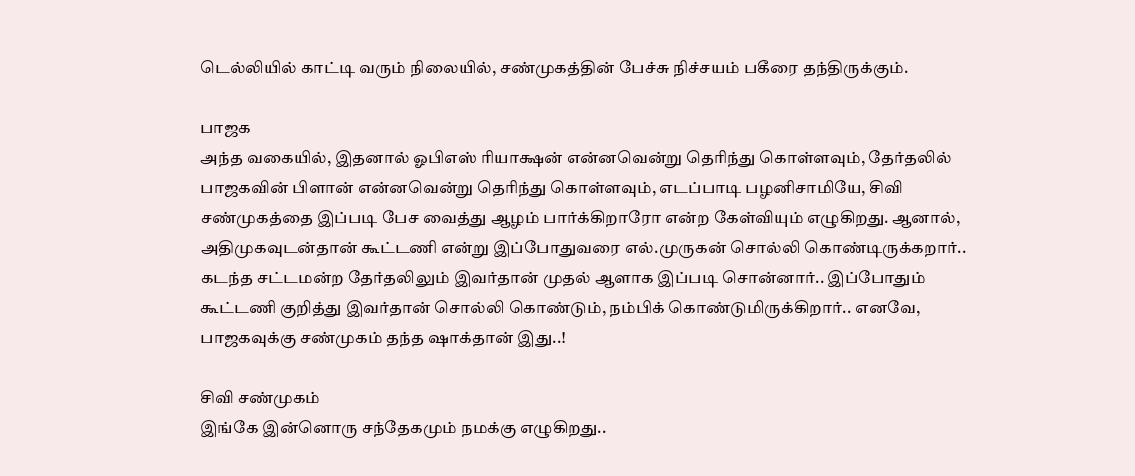டெல்லியில் காட்டி வரும் நிலையில், சண்முகத்தின் பேச்சு நிச்சயம் பகீரை தந்திருக்கும்.

பாஜக
அந்த வகையில், இதனால் ஓபிஎஸ் ரியாக்ஷன் என்னவென்று தெரிந்து கொள்ளவும், தேர்தலில் பாஜகவின் பிளான் என்னவென்று தெரிந்து கொள்ளவும், எடப்பாடி பழனிசாமியே, சிவி சண்முகத்தை இப்படி பேச வைத்து ஆழம் பார்க்கிறாரோ என்ற கேள்வியும் எழுகிறது. ஆனால், அதிமுகவுடன்தான் கூட்டணி என்று இப்போதுவரை எல்.முருகன் சொல்லி கொண்டிருக்கறார்.. கடந்த சட்டமன்ற தேர்தலிலும் இவர்தான் முதல் ஆளாக இப்படி சொன்னார்.. இப்போதும் கூட்டணி குறித்து இவர்தான் சொல்லி கொண்டும், நம்பிக் கொண்டுமிருக்கிறார்.. எனவே, பாஜகவுக்கு சண்முகம் தந்த ஷாக்தான் இது..!

சிவி சண்முகம்
இங்கே இன்னொரு சந்தேகமும் நமக்கு எழுகிறது..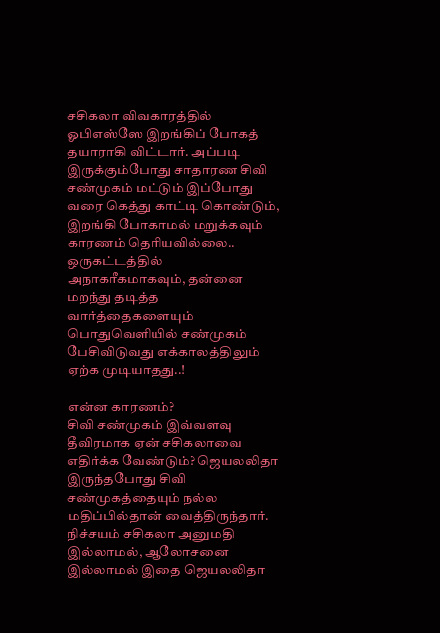சசிகலா விவகாரத்தில் ஓபிஎஸ்ஸே இறங்கிப் போகத் தயாராகி விட்டார். அப்படி இருக்கும்போது சாதாரண சிவி சண்முகம் மட்டும் இப்போது வரை கெத்து காட்டி கொண்டும், இறங்கி போகாமல் மறுக்கவும் காரணம் தெரியவில்லை.. ஒருகட்டத்தில் அநாகரீகமாகவும், தன்னை மறந்து தடித்த வார்த்தைகளையும் பொதுவெளியில் சண்முகம் பேசிவிடுவது எக்காலத்திலும் ஏற்க முடியாதது..!

என்ன காரணம்?
சிவி சண்முகம் இவ்வளவு தீவிரமாக ஏன் சசிகலாவை எதிர்க்க வேண்டும்? ஜெயலலிதா இருந்தபோது சிவி சண்முகத்தையும் நல்ல மதிப்பில்தான் வைத்திருந்தார். நிச்சயம் சசிகலா அனுமதி இல்லாமல், ஆலோசனை இல்லாமல் இதை ஜெயலலிதா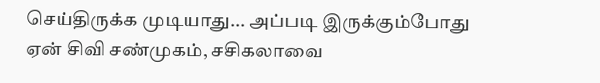செய்திருக்க முடியாது... அப்படி இருக்கும்போது ஏன் சிவி சண்முகம், சசிகலாவை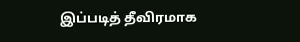இப்படித் தீவிரமாக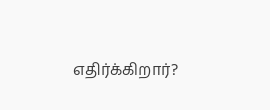எதிர்க்கிறார்?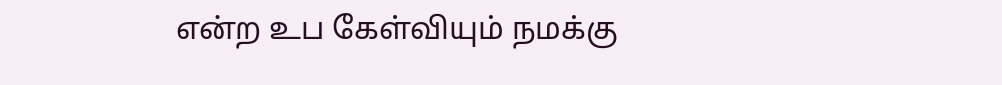என்ற உப கேள்வியும் நமக்கு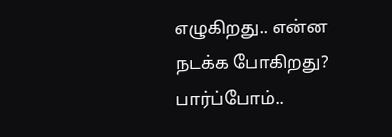எழுகிறது.. என்ன நடக்க போகிறது? பார்ப்போம்..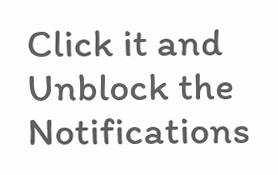Click it and Unblock the Notifications